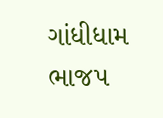ગાંધીધામ ભાજપ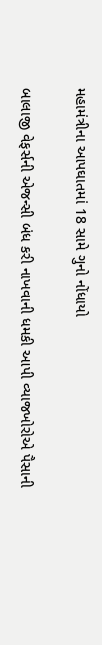મહામંત્રીના આપઘાતમાં 18 સામે ગુનો નોંધાયો

બાલાજી વેફર્સની એજન્સી બંધ કરી નાખવાની ધમકી આપી વ્યાજખોરોએ પૈસાની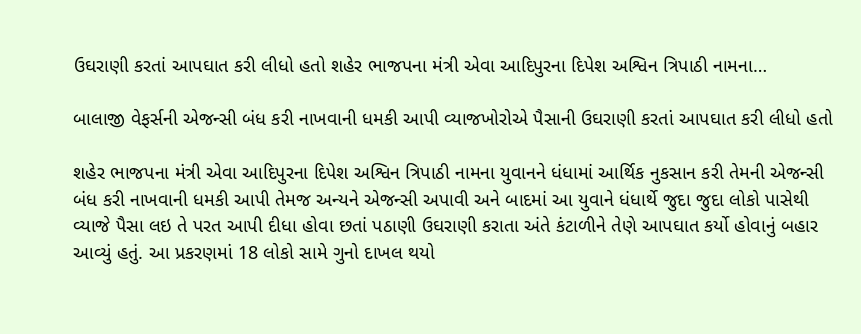ઉઘરાણી કરતાં આપઘાત કરી લીધો હતો શહેર ભાજપના મંત્રી એવા આદિપુરના દિપેશ અશ્વિન ત્રિપાઠી નામના…

બાલાજી વેફર્સની એજન્સી બંધ કરી નાખવાની ધમકી આપી વ્યાજખોરોએ પૈસાની ઉઘરાણી કરતાં આપઘાત કરી લીધો હતો

શહેર ભાજપના મંત્રી એવા આદિપુરના દિપેશ અશ્વિન ત્રિપાઠી નામના યુવાનને ધંધામાં આર્થિક નુકસાન કરી તેમની એજન્સી બંધ કરી નાખવાની ધમકી આપી તેમજ અન્યને એજન્સી અપાવી અને બાદમાં આ યુવાને ધંધાર્થે જુદા જુદા લોકો પાસેથી વ્યાજે પૈસા લઇ તે પરત આપી દીધા હોવા છતાં પઠાણી ઉઘરાણી કરાતા અંતે કંટાળીને તેણે આપઘાત કર્યો હોવાનું બહાર આવ્યું હતું. આ પ્રકરણમાં 18 લોકો સામે ગુનો દાખલ થયો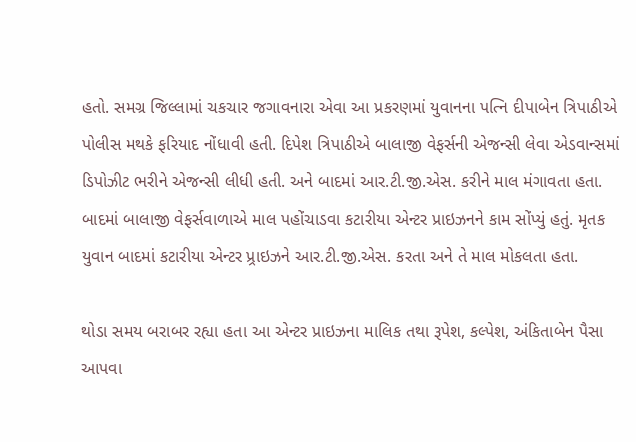હતો. સમગ્ર જિલ્લામાં ચકચાર જગાવનારા એવા આ પ્રકરણમાં યુવાનના પત્નિ દીપાબેન ત્રિપાઠીએ પોલીસ મથકે ફરિયાદ નોંધાવી હતી. દિપેશ ત્રિપાઠીએ બાલાજી વેફર્સની એજન્સી લેવા એડવાન્સમાં ડિપોઝીટ ભરીને એજન્સી લીધી હતી. અને બાદમાં આર.ટી.જી.એસ. કરીને માલ મંગાવતા હતા. બાદમાં બાલાજી વેફર્સવાળાએ માલ પહોંચાડવા કટારીયા એન્ટર પ્રાઇઝનને કામ સોંપ્યું હતું. મૃતક યુવાન બાદમાં કટારીયા એન્ટર પ્ર્રાઇઝને આર.ટી.જી.એસ. કરતા અને તે માલ મોકલતા હતા.

થોડા સમય બરાબર રહ્યા હતા આ એન્ટર પ્રાઇઝના માલિક તથા રૂપેશ, કલ્પેશ, અંકિતાબેન પૈસા આપવા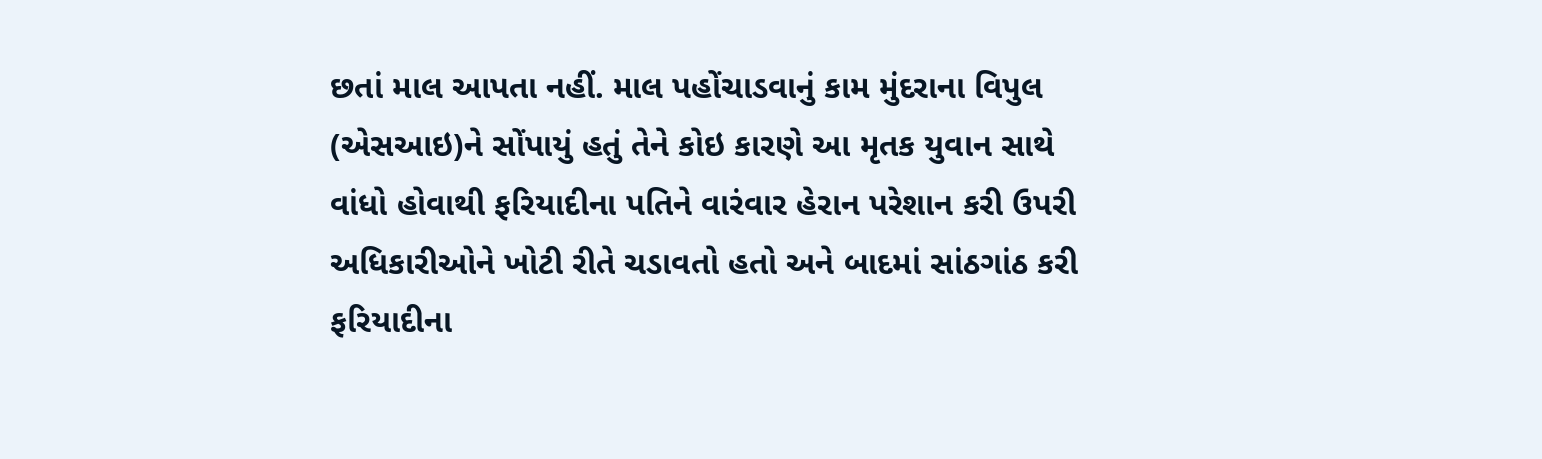છતાં માલ આપતા નહીં. માલ પહોંચાડવાનું કામ મુંદરાના વિપુલ (એસઆઇ)ને સોંપાયું હતું તેને કોઇ કારણે આ મૃતક યુવાન સાથે વાંધો હોવાથી ફરિયાદીના પતિને વારંવાર હેરાન પરેશાન કરી ઉપરી અધિકારીઓને ખોટી રીતે ચડાવતો હતો અને બાદમાં સાંઠગાંઠ કરી ફરિયાદીના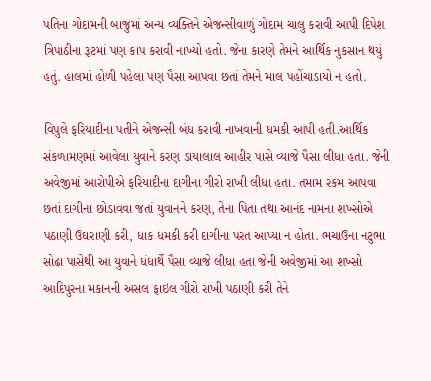પતિના ગોદામની બાજુમાં અન્ય વ્યક્તિને એજન્સીવાળું ગોદામ ચાલુ કરાવી આપી દિપેશ ત્રિપાઠીના રૂટમાં પણ કાપ કરાવી નાખ્યો હતો. જેના કારણે તેમને આર્થિક નુકસાન થયું હતું. હાલમાં હોળી પહેલા પણ પૈસા આપવા છતાં તેમને માલ પહોંચાડાયો ન હતો.

વિપુલે ફરિયાદીના પતીને એજન્સી બંધ કરાવી નાખવાની ધમકી આપી હતી.આર્થિક સંકળામણમાં આવેલા યુવાને કરણ ડાયાલાલ આહીર પાસે વ્યાજે પૈસા લીધા હતા. જેની અવેજીમાં આરોપીએ ફરિયાદીના દાગીના ગીરો રાખી લીધા હતા. તમામ રકમ આપવા છતાં દાગીના છોડાવવા જતાં યુવાનને કરણ, તેના પિતા તથા આનંદ નામના શખ્સોએ પઠાણી ઉઘરાણી કરી, ધાક ધમકી કરી દાગીના પરત આપ્યા ન હોતા. ભચાઉના નટુભા સોઢા પાસેથી આ યુવાને ધંધાર્થે પૈસા વ્યાજે લીધા હતા જેની અવેજીમાં આ શખ્સો આદિપુરના મકાનની અસલ ફાઇલ ગીરો રાખી પઠાણી કરી તેને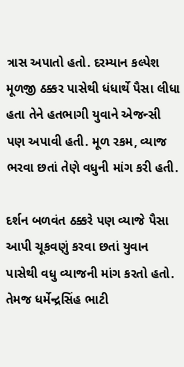ત્રાસ અપાતો હતો. દરમ્યાન કલ્પેશ મૂળજી ઠક્કર પાસેથી ધંધાર્થે પૈસા લીધા હતા તેને હતભાગી યુવાને એજન્સી પણ અપાવી હતી. મૂળ રકમ, વ્યાજ ભરવા છતાં તેણે વધુની માંગ કરી હતી.

દર્શન બળવંત ઠક્કરે પણ વ્યાજે પૈસા આપી ચૂકવણું કરવા છતાં યુવાન પાસેથી વધુ વ્યાજની માંગ કરતો હતો. તેમજ ધર્મેન્દ્રસિંહ ભાટી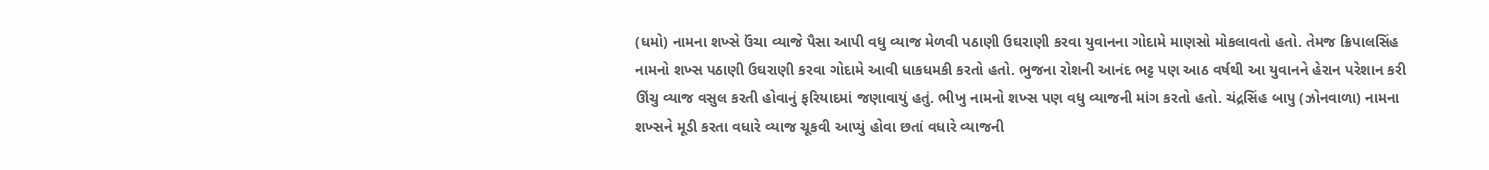(ધમો) નામના શખ્સે ઉંચા વ્યાજે પૈસા આપી વધુ વ્યાજ મેળવી પઠાણી ઉઘરાણી કરવા યુવાનના ગોદામે માણસો મોકલાવતો હતો. તેમજ ક્રિપાલસિંહ નામનો શખ્સ પઠાણી ઉઘરાણી કરવા ગોદામે આવી ધાકધમકી કરતો હતો. ભુજના રોશની આનંદ ભટ્ટ પણ આઠ વર્ષથી આ યુવાનને હેરાન પરેશાન કરી ઊંચુ વ્યાજ વસુલ કરતી હોવાનું ફરિયાદમાં જણાવાયું હતું. ભીખુ નામનો શખ્સ પણ વધુ વ્યાજની માંગ કરતો હતો. ચંદ્રસિંહ બાપુ (ઝોનવાળા) નામના શખ્સને મૂડી કરતા વધારે વ્યાજ ચૂકવી આપ્યું હોવા છતાં વધારે વ્યાજની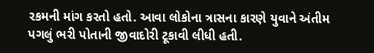રકમની માંગ કરતો હતો. આવા લોકોના ત્રાસના કારણે યુવાને અંતીમ પગલું ભરી પોતાની જીવાદોરી ટૂકાવી લીધી હતી.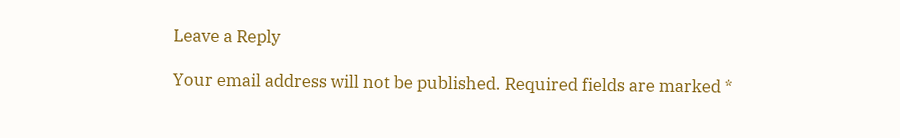Leave a Reply

Your email address will not be published. Required fields are marked *